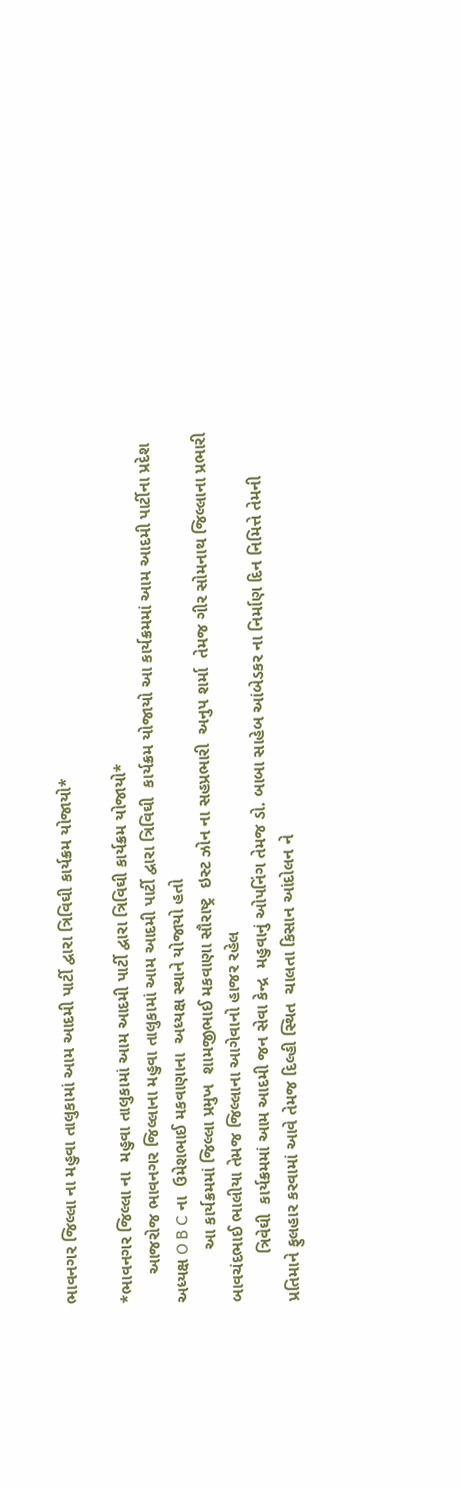ભાવનગર જિલ્લા ના મહુવા તાલુકામાં આમ આદમી પાર્ટી દ્વારા ત્રિવિઘી કાર્યક્રમ યોજાયો*

*ભાવનગર જિલ્લા ના  મહુવા તાલુકામાં આમ આદમી પાર્ટી દ્વારા ત્રિવિઘી કાર્યક્રમ યોજાયો*
      આજરોજ ભાવનગર જિલ્લાના મહુવા તાલુકામાં આમ આદમી પાર્ટી દ્વારા ત્રિવિઘી  કાર્યક્રમ યોજાયો આ કાર્યક્રમમાં આમ આદમી પાર્ટીના પ્રદેશ અધ્યક્ષ O B C ના  ઉમેશભાઈ મકવાણાના  અધ્યક્ષ સ્થાને યોજાયો હતો
           આ કાર્યક્રમમાં જિલ્લા પ્રમુખ  શામજીભાઈ મકવાણા સૌરાષ્ટ્ર  ઇસ્ટ ઝોન ના સહપ્રભારી  અનુપ શર્મા  તેમજ ગીર સોમનાથ જિલ્લાના પ્રભારી  બાવચંદભાઈ ભાલીયા તેમજ જિલ્લાના આગેવાનો હાજર રહેલ
          ત્રિવેઘી  કાર્યક્રમમાં આમ આદમી જન સેવા કેન્દ્ર  મહુવાનું ઓપનિંગ તેમજ ડો. બાબા સાહેબ આંબેડકર ના નિર્માણ દિન નિમિત્તે તેમની પ્રતિમાને ફુલહાર કરવામાં આવે તેમજ દિલ્હી સ્થિત  ચાલતા કિસાન આંદોલન ને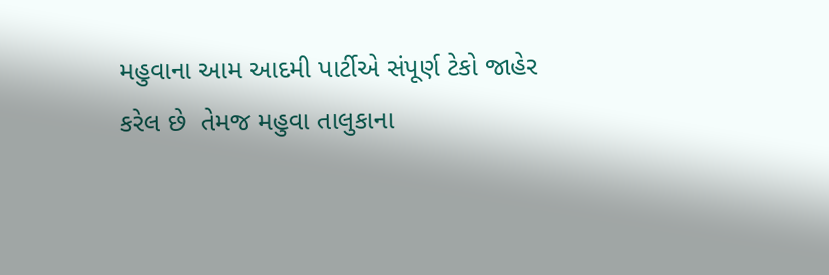મહુવાના આમ આદમી પાર્ટીએ સંપૂર્ણ ટેકો જાહેર કરેલ છે  તેમજ મહુવા તાલુકાના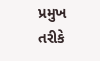પ્રમુખ તરીકે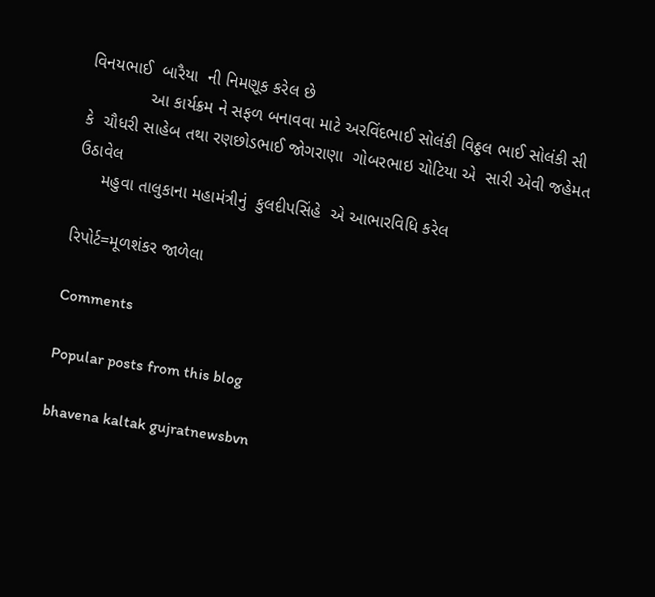વિનયભાઈ  બારૈયા  ની નિમણૂક કરેલ છે
             આ કાર્યક્રમ ને સફળ બનાવવા માટે અરવિંદભાઈ સોલંકી વિઠ્ઠલ ભાઈ સોલંકી સી કે  ચૌધરી સાહેબ તથા રણછોડભાઈ જોગરાણા  ગોબરભાઇ ચોટિયા એ  સારી એવી જહેમત ઉઠાવેલ
     મહુવા તાલુકાના મહામંત્રીનું  કુલદીપસિંહે  એ આભારવિધિ કરેલ

રિપોર્ટ=મૂળશંકર જાળેલા

Comments

Popular posts from this blog

bhavena kaltak gujratnewsbvn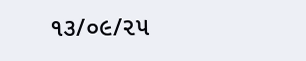૧૩/૦૯/૨૫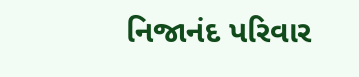નિજાનંદ પરિવાર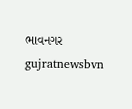ભાવનગર gujratnewsbvn